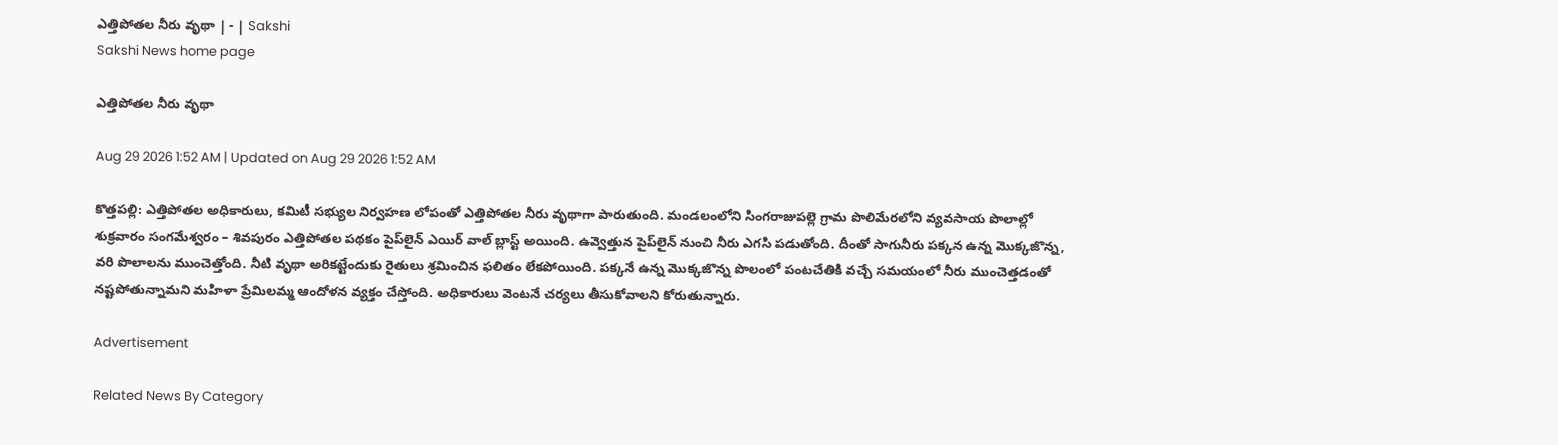ఎత్తిపోతల నీరు వృథా | - | Sakshi
Sakshi News home page

ఎత్తిపోతల నీరు వృథా

Aug 29 2026 1:52 AM | Updated on Aug 29 2026 1:52 AM

కొత్తపల్లి: ఎత్తిపోతల అధికారులు, కమిటీ సభ్యుల నిర్వహణ లోపంతో ఎత్తిపోతల నీరు వృథాగా పారుతుంది. మండలంలోని సింగరాజుపల్లె గ్రామ పొలిమేరలోని వ్యవసాయ పొలాల్లో శుక్రవారం సంగమేశ్వరం – శివపురం ఎత్తిపోతల పథకం పైప్‌లైన్‌ ఎయిర్‌ వాల్‌ బ్లాస్ట్‌ అయింది. ఉవ్వెత్తున పైప్‌లైన్‌ నుంచి నీరు ఎగసి పడుతోంది. దీంతో సాగునీరు పక్కన ఉన్న మొక్కజొన్న, వరి పొలాలను ముంచెత్తోంది. నీటి వృథా అరికట్టేందుకు రైతులు శ్రమించిన ఫలితం లేకపోయింది. పక్కనే ఉన్న మొక్కజొన్న పొలంలో పంటచేతికి వచ్చే సమయంలో నీరు ముంచెత్తడంతో నష్టపోతున్నామని మహిళా ప్రేమిలమ్మ ఆందోళన వ్యక్తం చేస్తోంది. అధికారులు వెంటనే చర్యలు తీసుకోవాలని కోరుతున్నారు.

Advertisement

Related News By Category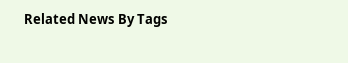Related News By Tags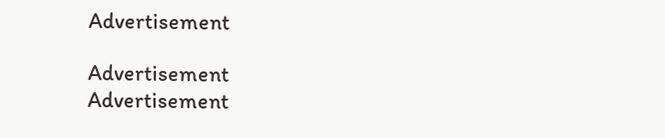Advertisement

Advertisement
Advertisement